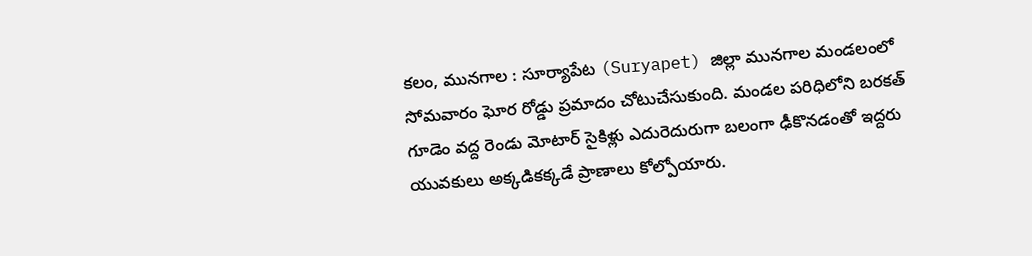కలం, మునగాల : సూర్యాపేట (Suryapet) జిల్లా మునగాల మండలంలో సోమవారం ఘోర రోడ్డు ప్రమాదం చోటుచేసుకుంది. మండల పరిధిలోని బరకత్ గూడెం వద్ద రెండు మోటార్ సైకిళ్లు ఎదురెదురుగా బలంగా ఢీకొనడంతో ఇద్దరు యువకులు అక్కడికక్కడే ప్రాణాలు కోల్పోయారు.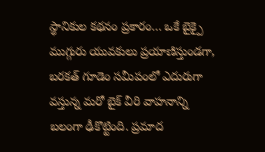స్థానికుల కథనం ప్రకారం… ఒకే బైక్పై ముగ్గురు యువకులు ప్రయాణిస్తుండగా, బరకత్ గూడెం సమీపంలో ఎదురుగా వస్తున్న మరో బైక్ వీరి వాహనాన్ని బలంగా ఢీకొట్టింది. ప్రమాద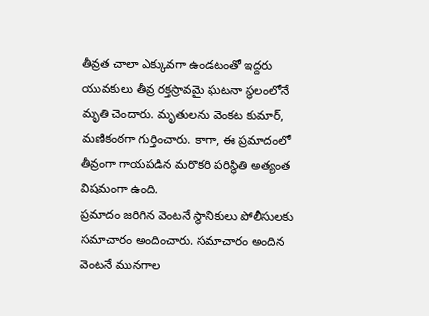తీవ్రత చాలా ఎక్కువగా ఉండటంతో ఇద్దరు యువకులు తీవ్ర రక్తస్రావమై ఘటనా స్థలంలోనే మృతి చెందారు. మృతులను వెంకట కుమార్, మణికంఠగా గుర్తించారు. కాగా, ఈ ప్రమాదంలో తీవ్రంగా గాయపడిన మరొకరి పరిస్థితి అత్యంత విషమంగా ఉంది.
ప్రమాదం జరిగిన వెంటనే స్థానికులు పోలీసులకు సమాచారం అందించారు. సమాచారం అందిన వెంటనే మునగాల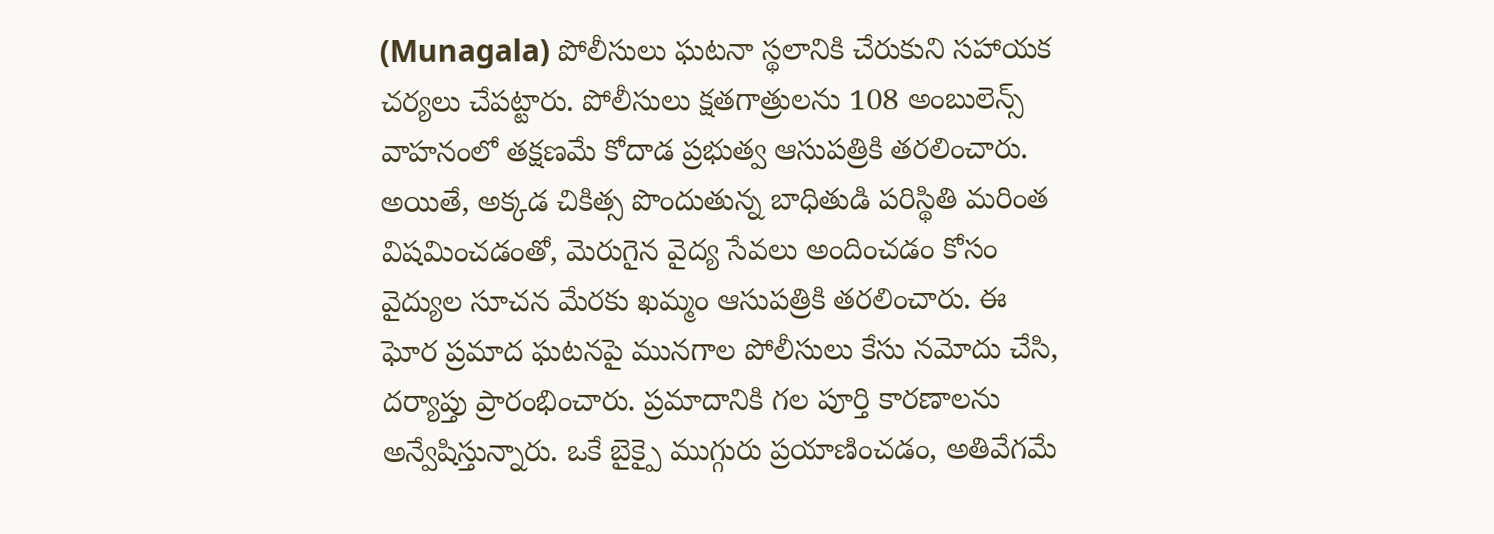(Munagala) పోలీసులు ఘటనా స్థలానికి చేరుకుని సహాయక చర్యలు చేపట్టారు. పోలీసులు క్షతగాత్రులను 108 అంబులెన్స్ వాహనంలో తక్షణమే కోదాడ ప్రభుత్వ ఆసుపత్రికి తరలించారు. అయితే, అక్కడ చికిత్స పొందుతున్న బాధితుడి పరిస్థితి మరింత విషమించడంతో, మెరుగైన వైద్య సేవలు అందించడం కోసం వైద్యుల సూచన మేరకు ఖమ్మం ఆసుపత్రికి తరలించారు. ఈ ఘోర ప్రమాద ఘటనపై మునగాల పోలీసులు కేసు నమోదు చేసి, దర్యాప్తు ప్రారంభించారు. ప్రమాదానికి గల పూర్తి కారణాలను అన్వేషిస్తున్నారు. ఒకే బైక్పై ముగ్గురు ప్రయాణించడం, అతివేగమే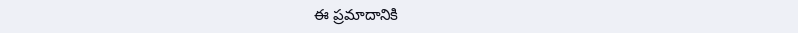ఈ ప్రమాదానికి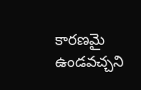కారణమై ఉండవచ్చని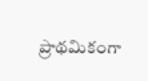ప్రాథమికంగా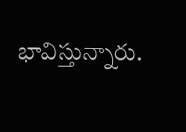భావిస్తున్నారు.